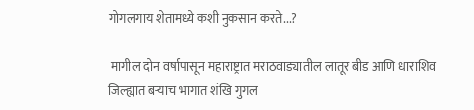गोगलगाय शेतामध्ये कशी नुकसान करते...?

 मागील दोन वर्षापासून महाराष्ट्रात मराठवाड्यातील लातूर बीड आणि धाराशिव जिल्ह्यात बऱ्याच भागात शंखि गुगल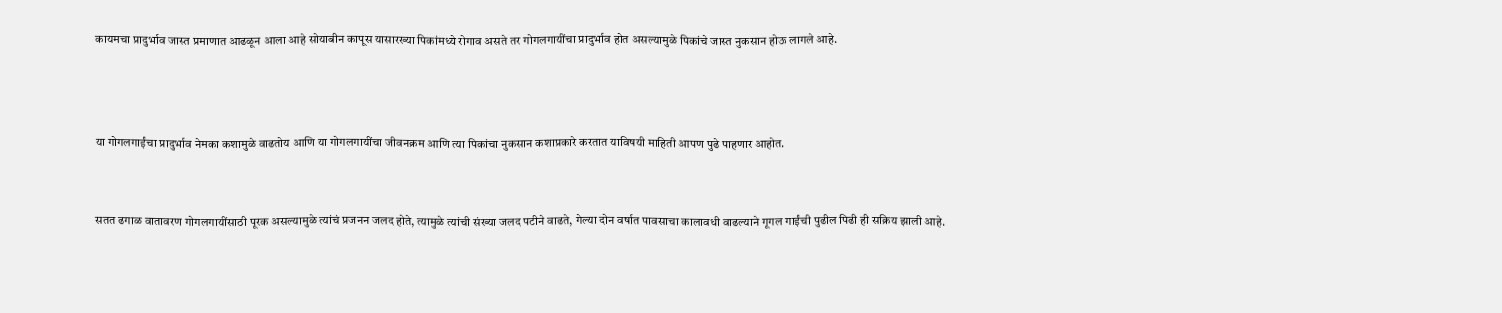कायमचा प्रादुर्भाव जास्त प्रमाणात आढळून आला आहे सोयाबीन कापूस यासारख्या पिकांमध्ये रोगाव असते तर गोगलगायींचा प्रादुर्भाव होत असल्यामुळे पिकांचे जास्त नुकसान होऊ लागले आहे.



या गोगलगाईंचा प्रादुर्भाव नेमका कशामुळे वाढतोय आणि या गोगलगायींचा जीवनक्रम आणि त्या पिकांचा नुकसान कशाप्रकारे करतात याविषयी माहिती आपण पुढे पाहणार आहोत.


सतत ढगाळ वातावरण गोगलगायींसाठी पूरक असल्यामुळे त्यांचं प्रजनन जलद होते, त्यामुळे त्यांची संख्या जलद पटीने वाढते, गेल्या दोन वर्षात पावसाचा कालावधी वाढल्याने गूगल गाईंची पुढील पिढी ही सक्रिय झाली आहे.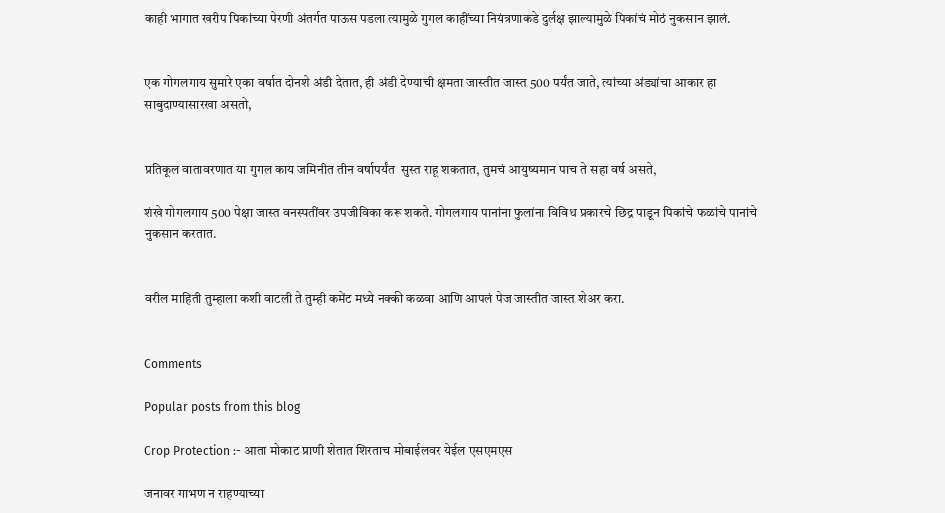काही भागात खरीप पिकांच्या पेरणी अंतर्गत पाऊस पडला त्यामुळे गुगल काहींच्या नियंत्रणाकडे दुर्लक्ष झाल्यामुळे पिकांचं मोठं नुकसान झालं.


एक गोगलगाय सुमारे एका वर्षात दोनशे अंडी देतात, ही अंडी देण्याची क्षमता जास्तीत जास्त 500 पर्यंत जाते, त्यांच्या अंड्यांचा आकार हा साबुदाण्यासारखा असतो,


प्रतिकूल वातावरणात या गुगल काय जमिनीत तीन वर्षापर्यंत  सुस्त राहू शकतात, तुमचं आयुष्यमान पाच ते सहा वर्ष असते,

शंखे गोगलगाय 500 पेक्षा जास्त वनस्पतींवर उपजीविका करू शकते. गोगलगाय पानांना फुलांना विविध प्रकारचे छिद्र पाडून पिकांचे फळांचे पानांचे नुकसान करतात.


वरील माहिती तुम्हाला कशी वाटली ते तुम्ही कमेंट मध्ये नक्की कळवा आणि आपलं पेज जास्तीत जास्त शेअर करा.


Comments

Popular posts from this blog

Crop Protection :- आता मोकाट प्राणी शेतात शिरताच मोबाईलवर येईल एसएमएस

जनावर गाभण न राहण्याच्या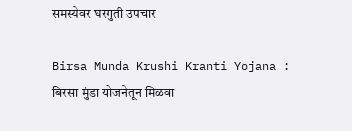समस्येवर घरगुती उपचार

Birsa Munda Krushi Kranti Yojana : बिरसा मुंडा योजनेतून मिळवा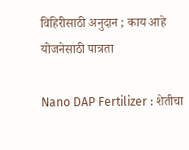विहिरीसाठी अनुदान ; काय आहे योजनेसाठी पात्रता

Nano DAP Fertilizer : शेतीचा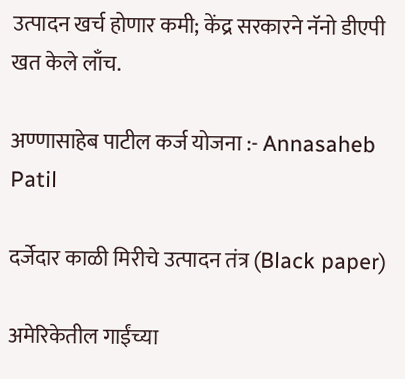उत्पादन खर्च होणार कमी; केंद्र सरकारने नॅनो डीएपी खत केले लाँच.

अण्णासाहेब पाटील कर्ज योजना :- Annasaheb Patil

दर्जेदार काळी मिरीचे उत्पादन तंत्र (Black paper)

अमेरिकेतील गाईंच्या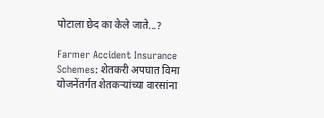पोटाला छेद का केले जाते...?

Farmer Accident Insurance Schemes: शेतकरी अपघात विमा योजनेंतर्गत शेतकऱ्यांच्या वारसांना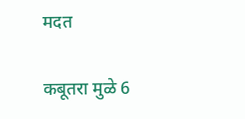मदत

कबूतरा मुळे 6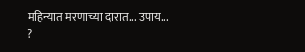महिन्यात मरणाच्या दारात... उपाय... ?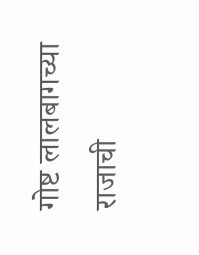गोष्ट लालबागच्या राजाची